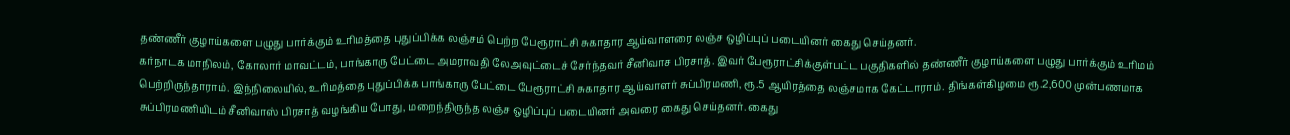தண்ணீர் குழாய்களை பழுது பார்க்கும் உரிமத்தை புதுப்பிக்க லஞ்சம் பெற்ற பேரூராட்சி சுகாதார ஆய்வாளரை லஞ்ச ஒழிப்புப் படையினர் கைது செய்தனர்.
கர்நாடக மாநிலம், கோலார் மாவட்டம், பாங்காரு பேட்டை அமராவதி லேஅவுட்டைச் சேர்ந்தவர் சீனிவாச பிரசாத். இவர் பேரூராட்சிக்குள்பட்ட பகுதிகளில் தண்ணீர் குழாய்களை பழுது பார்க்கும் உரிமம் பெற்றிருந்தாராம். இந்நிலையில், உரிமத்தை புதுப்பிக்க பாங்காரு பேட்டை பேரூராட்சி சுகாதார ஆய்வாளர் சுப்பிரமணி, ரூ.5 ஆயிரத்தை லஞ்சமாக கேட்டாராம். திங்கள்கிழமை ரூ.2,600 முன்பணமாக சுப்பிரமணியிடம் சீனிவாஸ் பிரசாத் வழங்கிய போது, மறைந்திருந்த லஞ்ச ஒழிப்புப் படையினர் அவரை கைது செய்தனர். கைது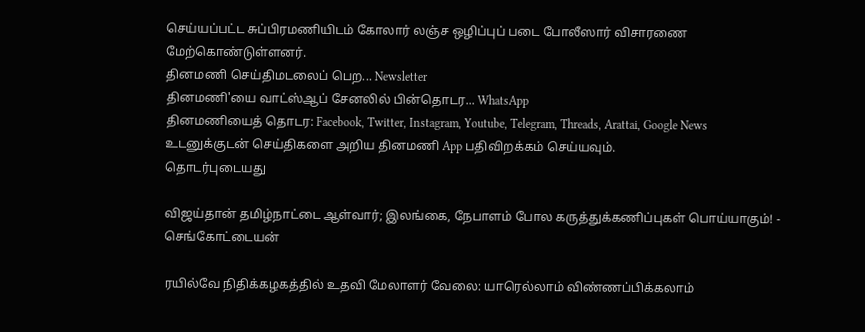செய்யப்பட்ட சுப்பிரமணியிடம் கோலார் லஞ்ச ஒழிப்புப் படை போலீஸார் விசாரணை மேற்கொண்டுள்ளனர்.
தினமணி செய்திமடலைப் பெற... Newsletter
தினமணி'யை வாட்ஸ்ஆப் சேனலில் பின்தொடர... WhatsApp
தினமணியைத் தொடர: Facebook, Twitter, Instagram, Youtube, Telegram, Threads, Arattai, Google News
உடனுக்குடன் செய்திகளை அறிய தினமணி App பதிவிறக்கம் செய்யவும்.
தொடர்புடையது

விஜய்தான் தமிழ்நாட்டை ஆள்வார்; இலங்கை, நேபாளம் போல கருத்துக்கணிப்புகள் பொய்யாகும்! - செங்கோட்டையன்

ரயில்வே நிதிக்கழகத்தில் உதவி மேலாளர் வேலை: யாரெல்லாம் விண்ணப்பிக்கலாம்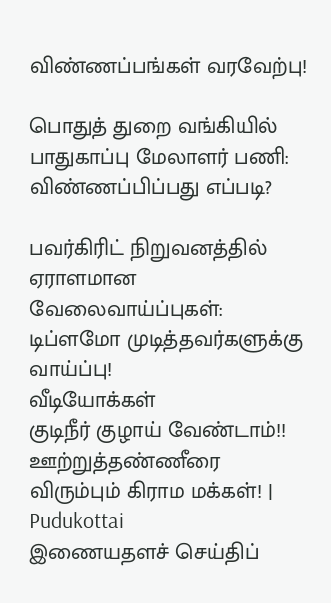விண்ணப்பங்கள் வரவேற்பு!

பொதுத் துறை வங்கியில் பாதுகாப்பு மேலாளர் பணி: விண்ணப்பிப்பது எப்படி?

பவர்கிரிட் நிறுவனத்தில் ஏராளமான வேலைவாய்ப்புகள்: டிப்ளமோ முடித்தவர்களுக்கு வாய்ப்பு!
வீடியோக்கள்
குடிநீர் குழாய் வேண்டாம்!! ஊற்றுத்தண்ணீரை விரும்பும் கிராம மக்கள்! | Pudukottai
இணையதளச் செய்திப்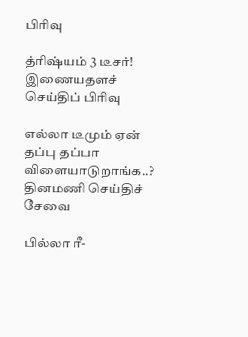பிரிவு

த்ரிஷ்யம் 3 டீசர்!
இணையதளச் செய்திப் பிரிவு

எல்லா டீமும் ஏன் தப்பு தப்பா விளையாடுறாங்க..?
தினமணி செய்திச் சேவை

பில்லா ரீ-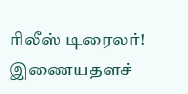ரிலீஸ் டிரைலர்!
இணையதளச்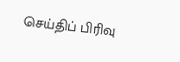செய்திப் பிரிவு